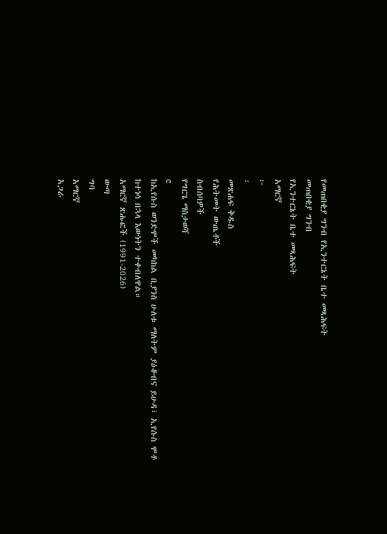የመጠበቂያ ግንብ የኢንተርኔት ቤተ መጻሕፍት
መጠበቂያ ግንብ
የኢንተርኔት ቤተ መጻሕፍት
አማርኛ
፦
፡
መጽሐፍ ቅዱስ
የሕትመት ውጤቶች
ስብሰባዎች
የግርጌ ማስታወሻ
c
ከኢየሱስ ወንድሞች መካከል ቢያንስ ሁለቱ ማለትም ያዕቆብና ይሁዳ፣ ኢየሱስ ሞቶ ከተነሳ በኋላ እውነትን ተቀብለዋል።
አማርኛ ጽሑፎች (1991-2026)
ውጣ
ግባ
አማርኛ
አጋራ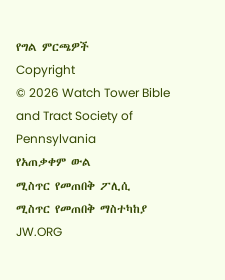የግል ምርጫዎች
Copyright
© 2026 Watch Tower Bible and Tract Society of Pennsylvania
የአጠቃቀም ውል
ሚስጥር የመጠበቅ ፖሊሲ
ሚስጥር የመጠበቅ ማስተካከያ
JW.ORG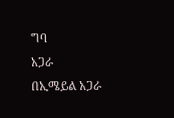ግባ
አጋራ
በኢሜይል አጋራ